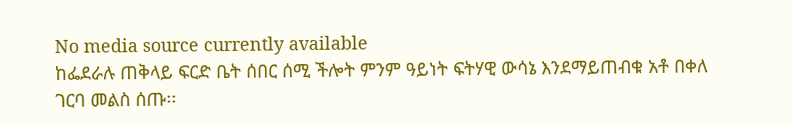No media source currently available
ከፌደራሉ ጠቅላይ ፍርድ ቤት ሰበር ሰሚ ችሎት ምንም ዓይነት ፍትሃዊ ውሳኔ እንደማይጠብቁ አቶ በቀለ ገርባ መልስ ሰጡ፡፡